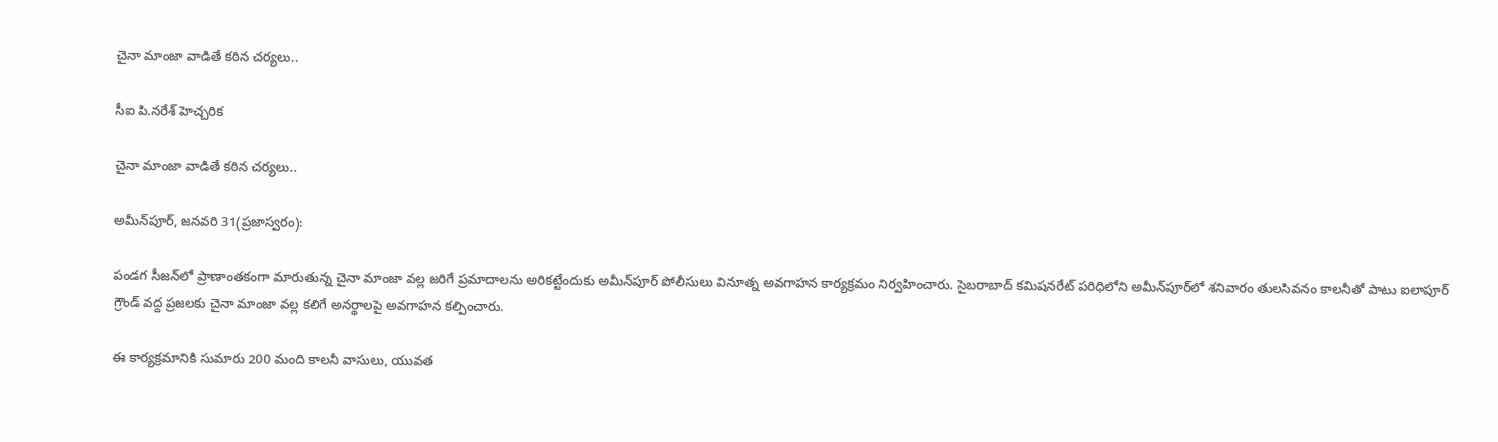చైనా మాంజా వాడితే కఠిన చర్యలు..

సీఐ పి.నరేశ్ హెచ్చరిక

చైనా మాంజా వాడితే కఠిన చర్యలు..

అమీన్‌పూర్, జనవరి 31(ప్రజాస్వరం):

పండగ సీజన్‌లో ప్రాణాంతకంగా మారుతున్న చైనా మాంజా వల్ల జరిగే ప్రమాదాలను అరికట్టేందుకు అమీన్‌పూర్ పోలీసులు వినూత్న అవగాహన కార్యక్రమం నిర్వహించారు. సైబరాబాద్ కమిషనరేట్ పరిధిలోని అమీన్‌పూర్‌లో శనివారం తులసివనం కాలనీతో పాటు ఐలాపూర్ గ్రౌండ్ వద్ద ప్రజలకు చైనా మాంజా వల్ల కలిగే అనర్థాలపై అవగాహన కల్పించారు.

ఈ కార్యక్రమానికి సుమారు 200 మంది కాలనీ వాసులు, యువత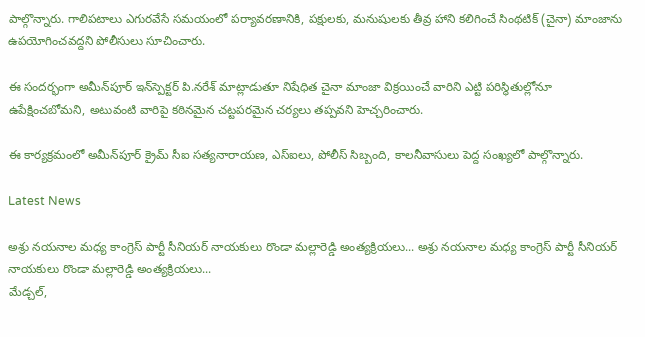పాల్గొన్నారు. గాలిపటాలు ఎగురవేసే సమయంలో పర్యావరణానికి, పక్షులకు, మనుషులకు తీవ్ర హాని కలిగించే సింథటిక్ (చైనా) మాంజాను ఉపయోగించవద్దని పోలీసులు సూచించారు.

ఈ సందర్భంగా అమీన్‌పూర్ ఇన్‌స్పెక్టర్ పి.నరేశ్ మాట్లాడుతూ నిషేధిత చైనా మాంజా విక్రయించే వారిని ఎట్టి పరిస్థితుల్లోనూ ఉపేక్షించబోమని, అటువంటి వారిపై కఠినమైన చట్టపరమైన చర్యలు తప్పవని హెచ్చరించారు.

ఈ కార్యక్రమంలో అమీన్‌పూర్ క్రైమ్ సీఐ సత్యనారాయణ, ఎస్‌ఐలు, పోలీస్ సిబ్బంది, కాలనీవాసులు పెద్ద సంఖ్యలో పాల్గొన్నారు.

Latest News

అశ్రు నయనాల మధ్య కాంగ్రెస్ పార్టీ సీనియర్ నాయకులు రొండా మల్లారెడ్డి అంత్యక్రియలు... అశ్రు నయనాల మధ్య కాంగ్రెస్ పార్టీ సీనియర్ నాయకులు రొండా మల్లారెడ్డి అంత్యక్రియలు...
మేడ్చల్,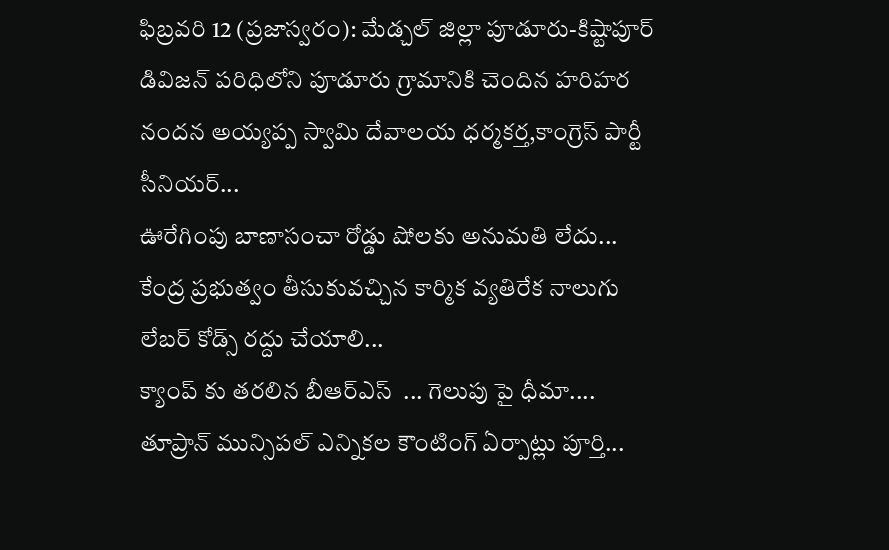ఫిబ్రవరి 12 (ప్రజాస్వరం): మేడ్చల్ జిల్లా పూడూరు-కిష్టాపూర్ డివిజన్ పరిధిలోని పూడూరు గ్రామానికి చెందిన హరిహర నందన అయ్యప్ప స్వామి దేవాలయ ధర్మకర్త,కాంగ్రెస్ పార్టీ సీనియర్...
ఊరేగింపు బాణాసంచా రోడ్డు షోలకు అనుమతి లేదు...
కేంద్ర ప్రభుత్వం తీసుకువచ్చిన కార్మిక వ్యతిరేక నాలుగు లేబర్ కోడ్స్ రద్దు చేయాలి...
క్యాంప్ కు తరలిన బీఆర్ఎస్  ... గెలుపు పై ధీమా....
తూప్రాన్ మున్సిపల్ ఎన్నికల కౌంటింగ్ ఏర్పాట్లు పూర్తి...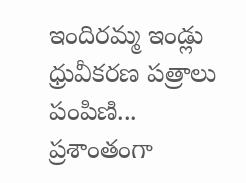ఇందిరమ్మ ఇండ్లు ధ్రువీకరణ పత్రాలు పంపిణి...
ప్రశాంతంగా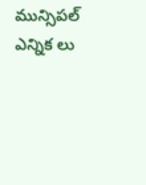మున్సిపల్ ఎన్నిక లు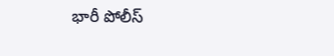భారీ పోలీస్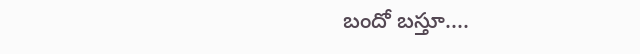బందో బస్తూ....